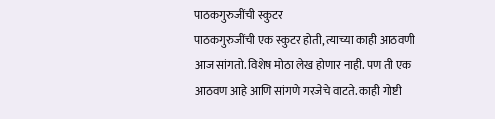पाठकगुरुजींची स्कुटर
पाठकगुरुजींची एक स्कुटर होती, त्याच्या काही आठवणी आज सांगतो. विशेष मोठा लेख होणार नाही. पण ती एक आठवण आहे आणि सांगणे गरजेचे वाटते. काही गोष्टी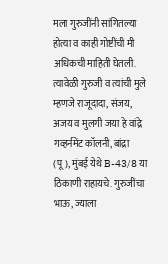मला गुरुजींनी सांगितल्या होत्या व काही गोष्टींची मी अधिकची माहिती घेतली.
त्यावेळी गुरुजी व त्यांची मुले म्हणजे राजूदादा, संजय, अजय व मुलगी जया हे वांद्रे गव्हर्नमेंट कॉलनी, बांद्रा (पू), मुंबई येथे B-43/8 या ठिकाणी राहायचे. गुरुजींचा भाऊ, ज्याला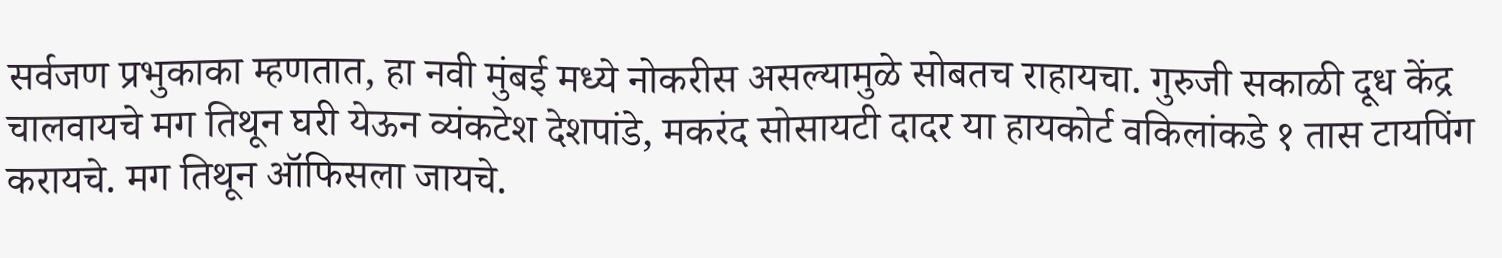सर्वजण प्रभुकाका म्हणतात, हा नवी मुंबई मध्ये नोकरीस असल्यामुळे सोबतच राहायचा. गुरुजी सकाळी दूध केंद्र चालवायचे मग तिथून घरी येऊन व्यंकटेश देशपांडे, मकरंद सोसायटी दादर या हायकोर्ट वकिलांकडे १ तास टायपिंग करायचे. मग तिथून ऑफिसला जायचे.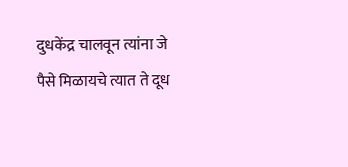दुधकेंद्र चालवून त्यांना जे पैसे मिळायचे त्यात ते दूध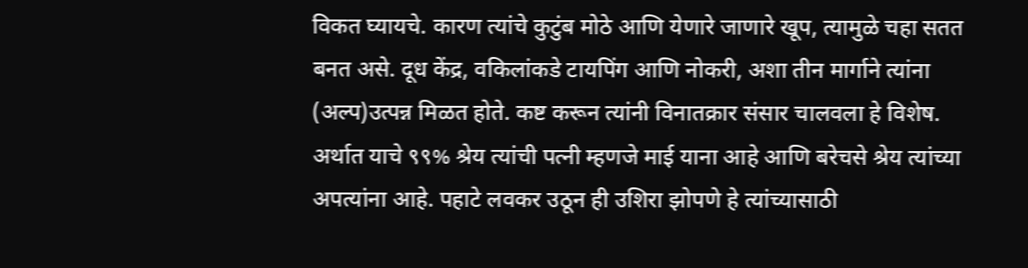विकत घ्यायचे. कारण त्यांचे कुटुंब मोठे आणि येणारे जाणारे खूप, त्यामुळे चहा सतत बनत असे. दूध केंद्र, वकिलांकडे टायपिंग आणि नोकरी, अशा तीन मार्गाने त्यांना (अल्प)उत्पन्न मिळत होते. कष्ट करून त्यांनी विनातक्रार संसार चालवला हे विशेष. अर्थात याचे ९९% श्रेय त्यांची पत्नी म्हणजे माई याना आहे आणि बरेचसे श्रेय त्यांच्या अपत्यांना आहे. पहाटे लवकर उठून ही उशिरा झोपणे हे त्यांच्यासाठी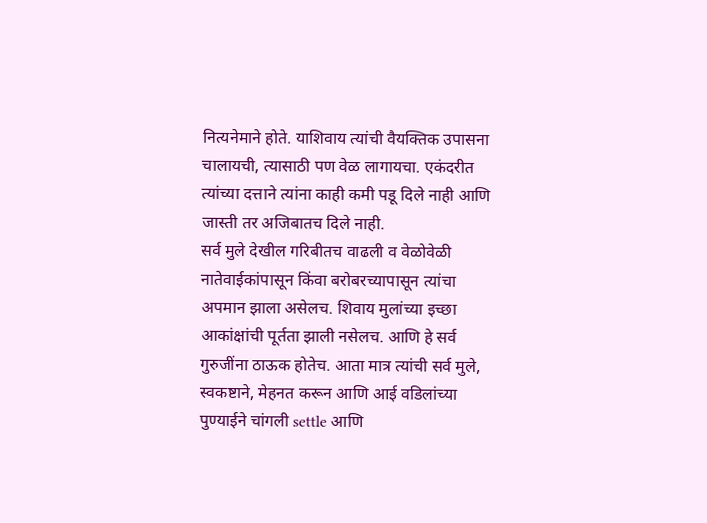नित्यनेमाने होते. याशिवाय त्यांची वैयक्तिक उपासना चालायची, त्यासाठी पण वेळ लागायचा. एकंदरीत त्यांच्या दत्ताने त्यांना काही कमी पडू दिले नाही आणि जास्ती तर अजिबातच दिले नाही.
सर्व मुले देखील गरिबीतच वाढली व वेळोवेळी नातेवाईकांपासून किंवा बरोबरच्यापासून त्यांचा अपमान झाला असेलच. शिवाय मुलांच्या इच्छा आकांक्षांची पूर्तता झाली नसेलच. आणि हे सर्व गुरुजींना ठाऊक होतेच. आता मात्र त्यांची सर्व मुले, स्वकष्टाने, मेहनत करून आणि आई वडिलांच्या पुण्याईने चांगली settle आणि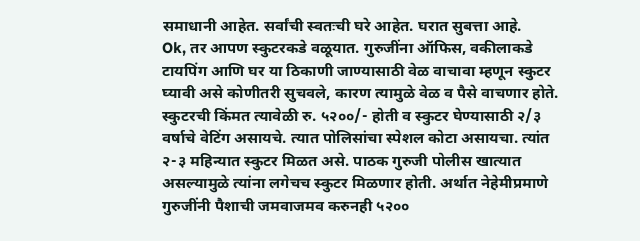समाधानी आहेत. सर्वांची स्वतःची घरे आहेत. घरात सुबत्ता आहे.
Ok, तर आपण स्कुटरकडे वळूयात. गुरुजींना ऑफिस, वकीलाकडे टायपिंग आणि घर या ठिकाणी जाण्यासाठी वेळ वाचावा म्हणून स्कुटर घ्यावी असे कोणीतरी सुचवले, कारण त्यामुळे वेळ व पैसे वाचणार होते. स्कुटरची किंमत त्यावेळी रु. ५२००/- होती व स्कुटर घेण्यासाठी २/३ वर्षाचे वेटिंग असायचे. त्यात पोलिसांचा स्पेशल कोटा असायचा. त्यांत २-३ महिन्यात स्कुटर मिळत असे. पाठक गुरुजी पोलीस खात्यात असल्यामुळे त्यांना लगेचच स्कुटर मिळणार होती. अर्थात नेहेमीप्रमाणे गुरुजींनी पैशाची जमवाजमव करुनही ५२००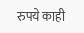रुपये काही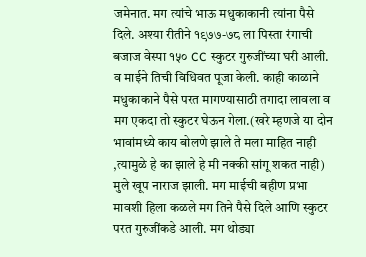जमेनात. मग त्यांचे भाऊ मधुकाकानी त्यांना पैसे दिले. अश्या रीतीने १९७७-७८ ला पिस्ता रंगाची बजाज वेस्पा १५० CC स्कुटर गुरुजींच्या घरी आली. व माईने तिची विधिवत पूजा केली. काही काळाने मधुकाकाने पैसे परत मागण्यासाठी तगादा लावला व मग एकदा तो स्कुटर घेऊन गेला.(खरे म्हणजे या दोन भावांमध्ये काय बोलणे झाले ते मला माहित नाही ,त्यामुळे हे का झाले हे मी नक्की सांगू शकत नाही) मुले खूप नाराज झाली. मग माईची बहीण प्रभा मावशी हिला कळले मग तिने पैसे दिले आणि स्कुटर परत गुरुजींकडे आली. मग थोड्या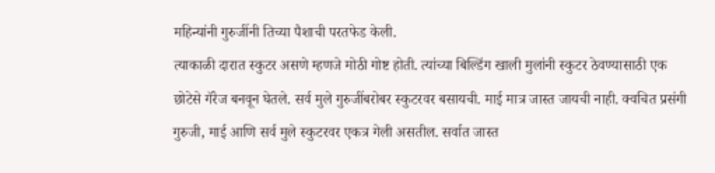महिन्यांनी गुरुजींनी तिच्या पैशाची परतफेड केली.
त्याकाळी दारात स्कुटर असणे म्हणजे मोठी गोष्ट होती. त्यांच्या बिल्डिंग खाली मुलांनी स्कुटर ठेवण्यासाठी एक छोटेसे गॅरेज बनवून घेतले. सर्व मुले गुरुजींबरोबर स्कुटरवर बसायची. माई मात्र जास्त जायची नाही. क्वचित प्रसंगी गुरुजी, माई आणि सर्व मुले स्कुटरवर एकत्र गेली असतील. सर्वात जास्त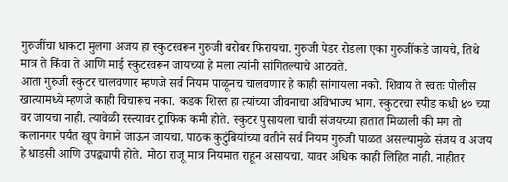गुरुजींचा धाकटा मुलगा अजय हा स्कुटरवरून गुरुजी बरोबर फिरायचा. गुरुजी पेडर रोडला एका गुरुजींकडे जायचे, तिथे मात्र ते किंवा ते आणि माई स्कुटरवरून जायच्या हे मला त्यांनी सांगितल्याचे आठवते.
आता गुरुजी स्कुटर चालवणार म्हणजे सर्व नियम पाळूनच चालवणार हे काही सांगायला नको. शिवाय ते स्वतः पोलीस खात्यामध्ये म्हणजे काही विचारूच नका. कडक शिस्त हा त्यांच्या जीवनाचा अविभाज्य भाग. स्कुटरचा स्पीड कधी ४० च्या वर जायचा नाही. त्यावेळी रस्त्यावर ट्राफिक कमी होते. स्कुटर पुसायला चावी संजयच्या हातात मिळाली की मग तो कलानगर पर्यंत खूप वेगाने जाऊन जायचा. पाठक कुटुंबियांच्या वतीने सर्व नियम गुरुजी पाळत असल्यामुळे संजय व अजय हे धाडसी आणि उपद्व्यापी होते. मोठा राजू मात्र नियमात राहून असायचा. यावर अधिक काही लिहित नाही. नाहीतर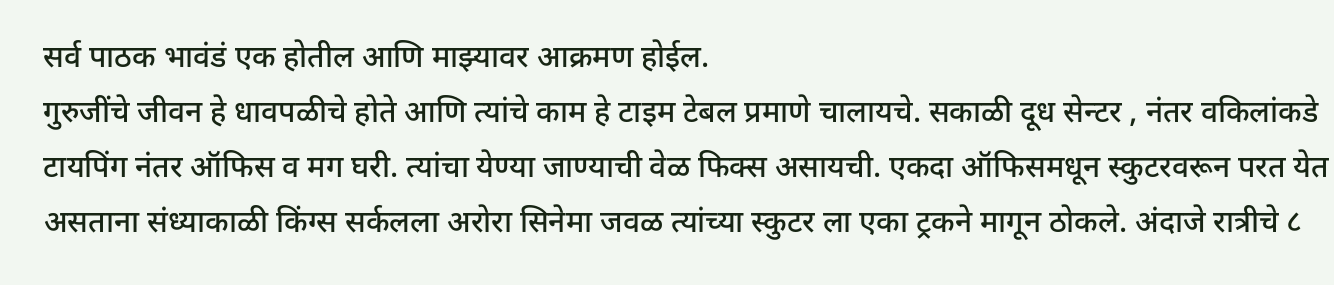सर्व पाठक भावंडं एक होतील आणि माझ्यावर आक्रमण होईल.
गुरुजींचे जीवन हे धावपळीचे होते आणि त्यांचे काम हे टाइम टेबल प्रमाणे चालायचे. सकाळी दूध सेन्टर , नंतर वकिलांकडे टायपिंग नंतर ऑफिस व मग घरी. त्यांचा येण्या जाण्याची वेळ फिक्स असायची. एकदा ऑफिसमधून स्कुटरवरून परत येत असताना संध्याकाळी किंग्स सर्कलला अरोरा सिनेमा जवळ त्यांच्या स्कुटर ला एका ट्रकने मागून ठोकले. अंदाजे रात्रीचे ८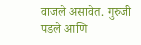वाजले असावेत. गुरुजी पडले आणि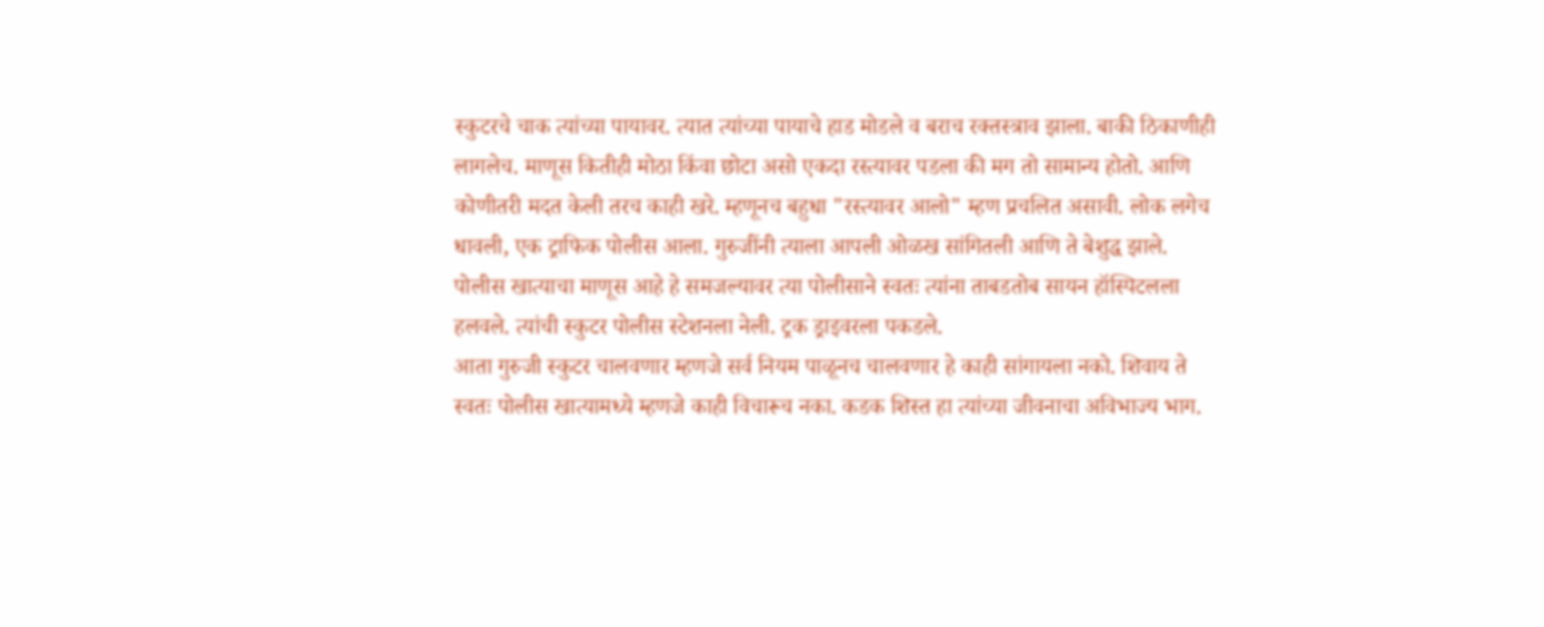स्कुटरचे चाक त्यांच्या पायावर. त्यात त्यांच्या पायाचे हाड मोडले व बराच रक्तस्त्राव झाला. बाकी ठिकाणीही लागलेच. माणूस कितीही मोठा किंवा छोटा असो एकदा रस्त्यावर पडला की मग तो सामान्य होतो. आणि कोणीतरी मदत केली तरच काही खरे. म्हणूनच बहुधा "रस्त्यावर आलो" म्हण प्रचलित असावी. लोक लगेच धावली, एक ट्राफिक पोलीस आला. गुरुजींनी त्याला आपली ओळख सांगितली आणि ते बेशुद्ध झाले. पोलीस खात्याचा माणूस आहे हे समजल्यावर त्या पोलीसाने स्वतः त्यांना ताबडतोब सायन हॉस्पिटलला हलवले. त्यांची स्कुटर पोलीस स्टेशनला नेली. ट्रक ड्राइवरला पकडले.
आता गुरुजी स्कुटर चालवणार म्हणजे सर्व नियम पाळूनच चालवणार हे काही सांगायला नको. शिवाय ते स्वतः पोलीस खात्यामध्ये म्हणजे काही विचारूच नका. कडक शिस्त हा त्यांच्या जीवनाचा अविभाज्य भाग.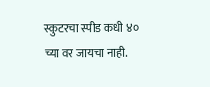स्कुटरचा स्पीड कधी ४० च्या वर जायचा नाही.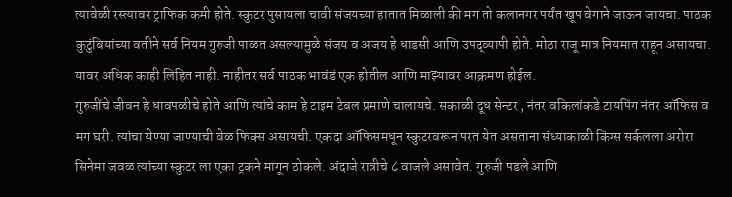त्यावेळी रस्त्यावर ट्राफिक कमी होते. स्कुटर पुसायला चावी संजयच्या हातात मिळाली की मग तो कलानगर पर्यंत खूप वेगाने जाऊन जायचा. पाठक कुटुंबियांच्या वतीने सर्व नियम गुरुजी पाळत असल्यामुळे संजय व अजय हे धाडसी आणि उपद्व्यापी होते. मोठा राजू मात्र नियमात राहून असायचा. यावर अधिक काही लिहित नाही. नाहीतर सर्व पाठक भावंडं एक होतील आणि माझ्यावर आक्रमण होईल.
गुरुजींचे जीवन हे धावपळीचे होते आणि त्यांचे काम हे टाइम टेबल प्रमाणे चालायचे. सकाळी दूध सेन्टर , नंतर वकिलांकडे टायपिंग नंतर ऑफिस व मग घरी. त्यांचा येण्या जाण्याची वेळ फिक्स असायची. एकदा ऑफिसमधून स्कुटरवरून परत येत असताना संध्याकाळी किंग्स सर्कलला अरोरा सिनेमा जवळ त्यांच्या स्कुटर ला एका ट्रकने मागून ठोकले. अंदाजे रात्रीचे ८ वाजले असावेत. गुरुजी पडले आणि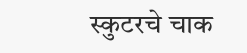स्कुटरचे चाक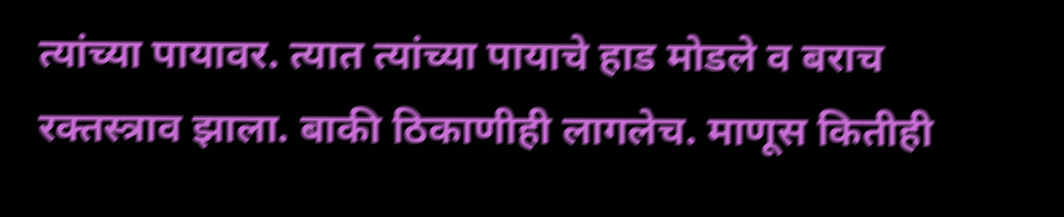त्यांच्या पायावर. त्यात त्यांच्या पायाचे हाड मोडले व बराच रक्तस्त्राव झाला. बाकी ठिकाणीही लागलेच. माणूस कितीही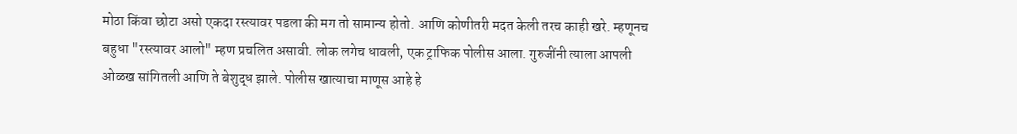मोठा किंवा छोटा असो एकदा रस्त्यावर पडला की मग तो सामान्य होतो. आणि कोणीतरी मदत केली तरच काही खरे. म्हणूनच बहुधा "रस्त्यावर आलो" म्हण प्रचलित असावी. लोक लगेच धावली, एक ट्राफिक पोलीस आला. गुरुजींनी त्याला आपली ओळख सांगितली आणि ते बेशुद्ध झाले. पोलीस खात्याचा माणूस आहे हे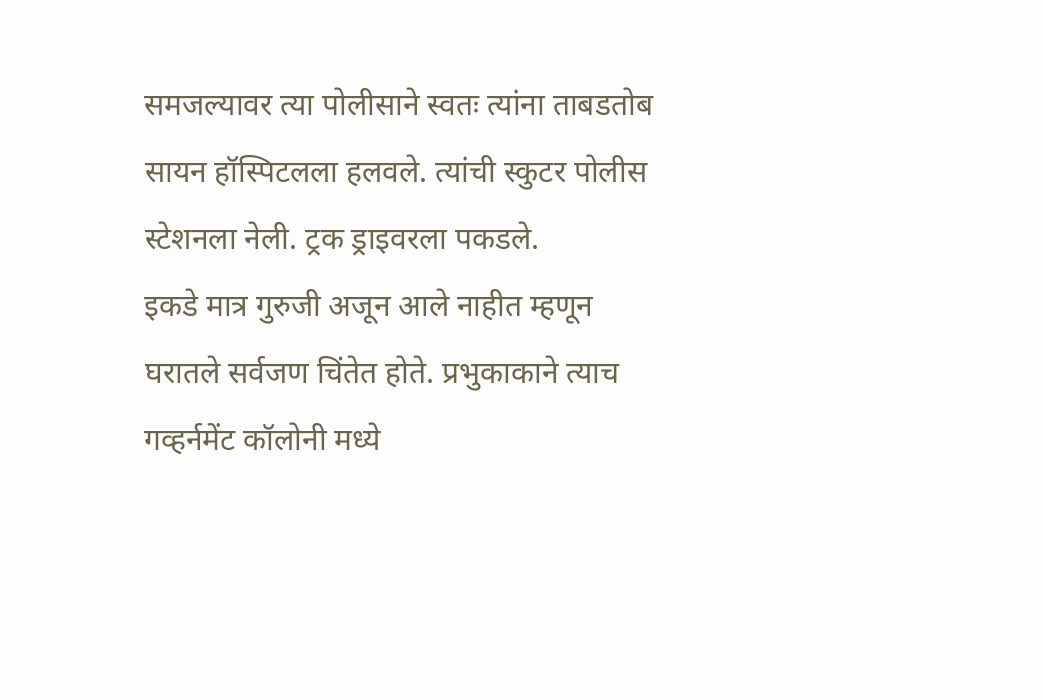समजल्यावर त्या पोलीसाने स्वतः त्यांना ताबडतोब सायन हॉस्पिटलला हलवले. त्यांची स्कुटर पोलीस स्टेशनला नेली. ट्रक ड्राइवरला पकडले.
इकडे मात्र गुरुजी अजून आले नाहीत म्हणून घरातले सर्वजण चिंतेत होते. प्रभुकाकाने त्याच गव्हर्नमेंट कॉलोनी मध्ये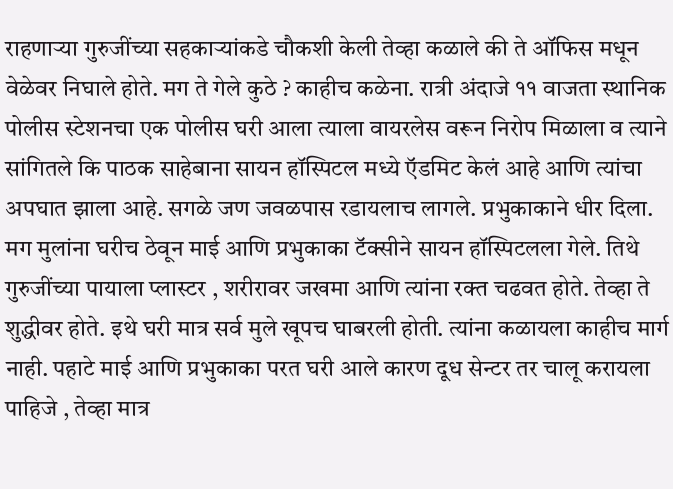राहणाऱ्या गुरुजींच्या सहकाऱ्यांकडे चौकशी केली तेव्हा कळाले की ते ऑफिस मधून वेळेवर निघाले होते. मग ते गेले कुठे ? काहीच कळेना. रात्री अंदाजे ११ वाजता स्थानिक पोलीस स्टेशनचा एक पोलीस घरी आला त्याला वायरलेस वरून निरोप मिळाला व त्याने सांगितले कि पाठक साहेबाना सायन हॉस्पिटल मध्ये ऍडमिट केलं आहे आणि त्यांचा अपघात झाला आहे. सगळे जण जवळपास रडायलाच लागले. प्रभुकाकाने धीर दिला. मग मुलांना घरीच ठेवून माई आणि प्रभुकाका टॅक्सीने सायन हॉस्पिटलला गेले. तिथे गुरुजींच्या पायाला प्लास्टर , शरीरावर जखमा आणि त्यांना रक्त चढवत होते. तेव्हा ते शुद्धीवर होते. इथे घरी मात्र सर्व मुले खूपच घाबरली होती. त्यांना कळायला काहीच मार्ग नाही. पहाटे माई आणि प्रभुकाका परत घरी आले कारण दूध सेन्टर तर चालू करायला पाहिजे , तेव्हा मात्र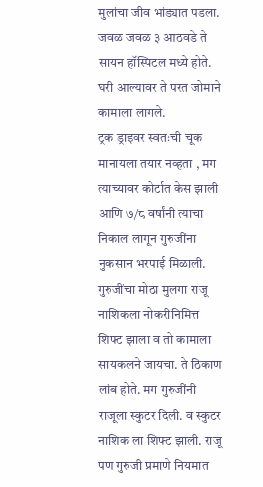मुलांचा जीव भांड्यात पडला. जवळ जवळ ३ आठवडे ते सायन हॉस्पिटल मध्ये होते. घरी आल्यावर ते परत जोमाने कामाला लागले.
ट्रक ड्राइवर स्वतःची चूक मानायला तयार नव्हता , मग त्याच्यावर कोर्टात केस झाली आणि ७/८ वर्षांनी त्याचा निकाल लागून गुरुजींना नुकसान भरपाई मिळाली.
गुरुजींचा मोठा मुलगा राजू नाशिकला नोकरीनिमित्त शिफ्ट झाला व तो कामाला सायकलने जायचा. ते ठिकाण लांब होते. मग गुरुजींनी राजूला स्कुटर दिली. व स्कुटर नाशिक ला शिफ्ट झाली. राजू पण गुरुजी प्रमाणे नियमात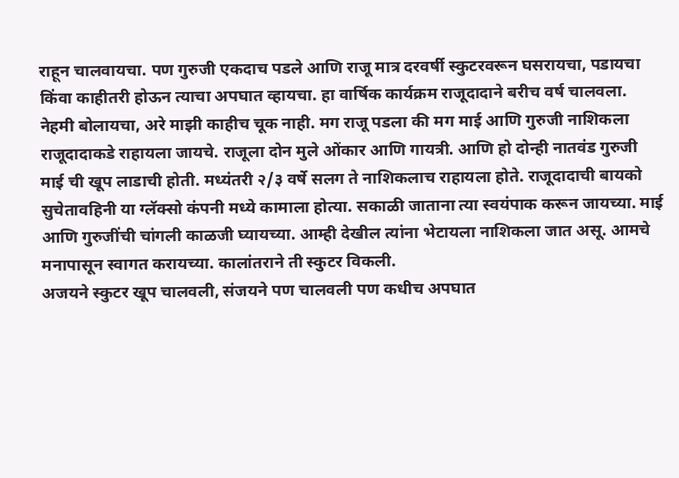राहून चालवायचा. पण गुरुजी एकदाच पडले आणि राजू मात्र दरवर्षी स्कुटरवरून घसरायचा, पडायचा किंवा काहीतरी होऊन त्याचा अपघात व्हायचा. हा वार्षिक कार्यक्रम राजूदादाने बरीच वर्ष चालवला. नेहमी बोलायचा, अरे माझी काहीच चूक नाही. मग राजू पडला की मग माई आणि गुरुजी नाशिकला राजूदादाकडे राहायला जायचे. राजूला दोन मुले ओंकार आणि गायत्री. आणि हो दोन्ही नातवंड गुरुजी माई ची खूप लाडाची होती. मध्यंतरी २/३ वर्षे सलग ते नाशिकलाच राहायला होते. राजूदादाची बायको सुचेतावहिनी या ग्लॅक्सो कंपनी मध्ये कामाला होत्या. सकाळी जाताना त्या स्वयंपाक करून जायच्या. माई आणि गुरुजींची चांगली काळजी घ्यायच्या. आम्ही देखील त्यांना भेटायला नाशिकला जात असू. आमचे मनापासून स्वागत करायच्या. कालांतराने ती स्कुटर विकली.
अजयने स्कुटर खूप चालवली, संजयने पण चालवली पण कधीच अपघात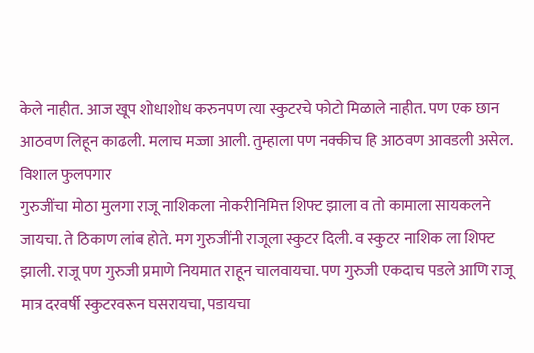केले नाहीत. आज खूप शोधाशोध करुनपण त्या स्कुटरचे फोटो मिळाले नाहीत. पण एक छान आठवण लिहून काढली. मलाच मज्जा आली. तुम्हाला पण नक्कीच हि आठवण आवडली असेल.
विशाल फुलपगार
गुरुजींचा मोठा मुलगा राजू नाशिकला नोकरीनिमित्त शिफ्ट झाला व तो कामाला सायकलने जायचा. ते ठिकाण लांब होते. मग गुरुजींनी राजूला स्कुटर दिली. व स्कुटर नाशिक ला शिफ्ट झाली. राजू पण गुरुजी प्रमाणे नियमात राहून चालवायचा. पण गुरुजी एकदाच पडले आणि राजू मात्र दरवर्षी स्कुटरवरून घसरायचा, पडायचा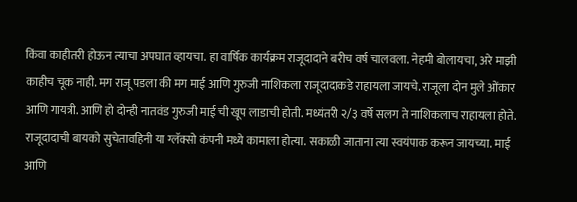किंवा काहीतरी होऊन त्याचा अपघात व्हायचा. हा वार्षिक कार्यक्रम राजूदादाने बरीच वर्ष चालवला. नेहमी बोलायचा, अरे माझी काहीच चूक नाही. मग राजू पडला की मग माई आणि गुरुजी नाशिकला राजूदादाकडे राहायला जायचे. राजूला दोन मुले ओंकार आणि गायत्री. आणि हो दोन्ही नातवंड गुरुजी माई ची खूप लाडाची होती. मध्यंतरी २/३ वर्षे सलग ते नाशिकलाच राहायला होते. राजूदादाची बायको सुचेतावहिनी या ग्लॅक्सो कंपनी मध्ये कामाला होत्या. सकाळी जाताना त्या स्वयंपाक करून जायच्या. माई आणि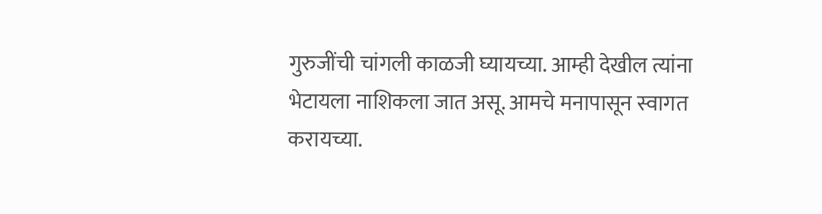गुरुजींची चांगली काळजी घ्यायच्या. आम्ही देखील त्यांना भेटायला नाशिकला जात असू. आमचे मनापासून स्वागत करायच्या.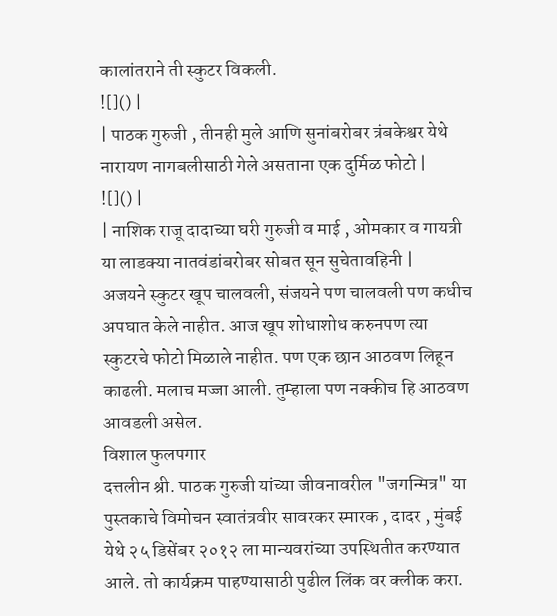कालांतराने ती स्कुटर विकली.
![]() |
| पाठक गुरुजी , तीनही मुले आणि सुनांबरोबर त्रंबकेश्वर येथे नारायण नागबलीसाठी गेले असताना एक दुर्मिळ फोटो |
![]() |
| नाशिक राजू दादाच्या घरी गुरुजी व माई , ओमकार व गायत्री या लाडक्या नातवंडांबरोबर सोबत सून सुचेतावहिनी |
अजयने स्कुटर खूप चालवली, संजयने पण चालवली पण कधीच अपघात केले नाहीत. आज खूप शोधाशोध करुनपण त्या स्कुटरचे फोटो मिळाले नाहीत. पण एक छान आठवण लिहून काढली. मलाच मज्जा आली. तुम्हाला पण नक्कीच हि आठवण आवडली असेल.
विशाल फुलपगार
दत्तलीन श्री. पाठक गुरुजी यांच्या जीवनावरील "जगन्मित्र" या पुस्तकाचे विमोचन स्वातंत्रवीर सावरकर स्मारक , दादर , मुंबई येथे २५ डिसेंबर २०१२ ला मान्यवरांच्या उपस्थितीत करण्यात आले. तो कार्यक्रम पाहण्यासाठी पुढील लिंक वर क्लीक करा.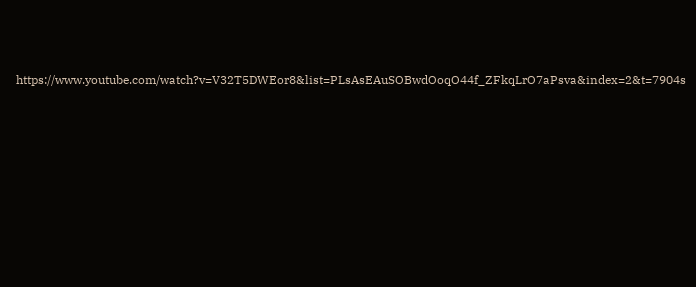https://www.youtube.com/watch?v=V32T5DWEor8&list=PLsAsEAuSOBwdOoqO44f_ZFkqLrO7aPsva&index=2&t=7904s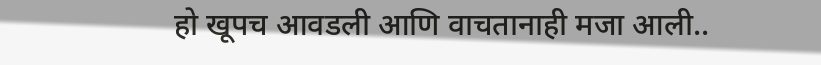हो खूपच आवडली आणि वाचतानाही मजा आली..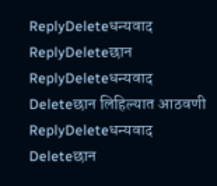ReplyDeleteधन्यवाद
ReplyDeleteछान
ReplyDeleteधन्यवाद
Deleteछान लिहिल्यात आठवणी
ReplyDeleteधन्यवाद
Deleteछान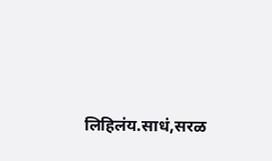लिहिलंय.साधं,सरळ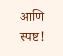आणि स्पष्ट!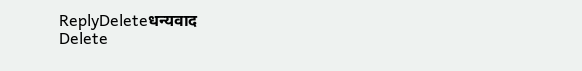ReplyDeleteधन्यवाद
Delete